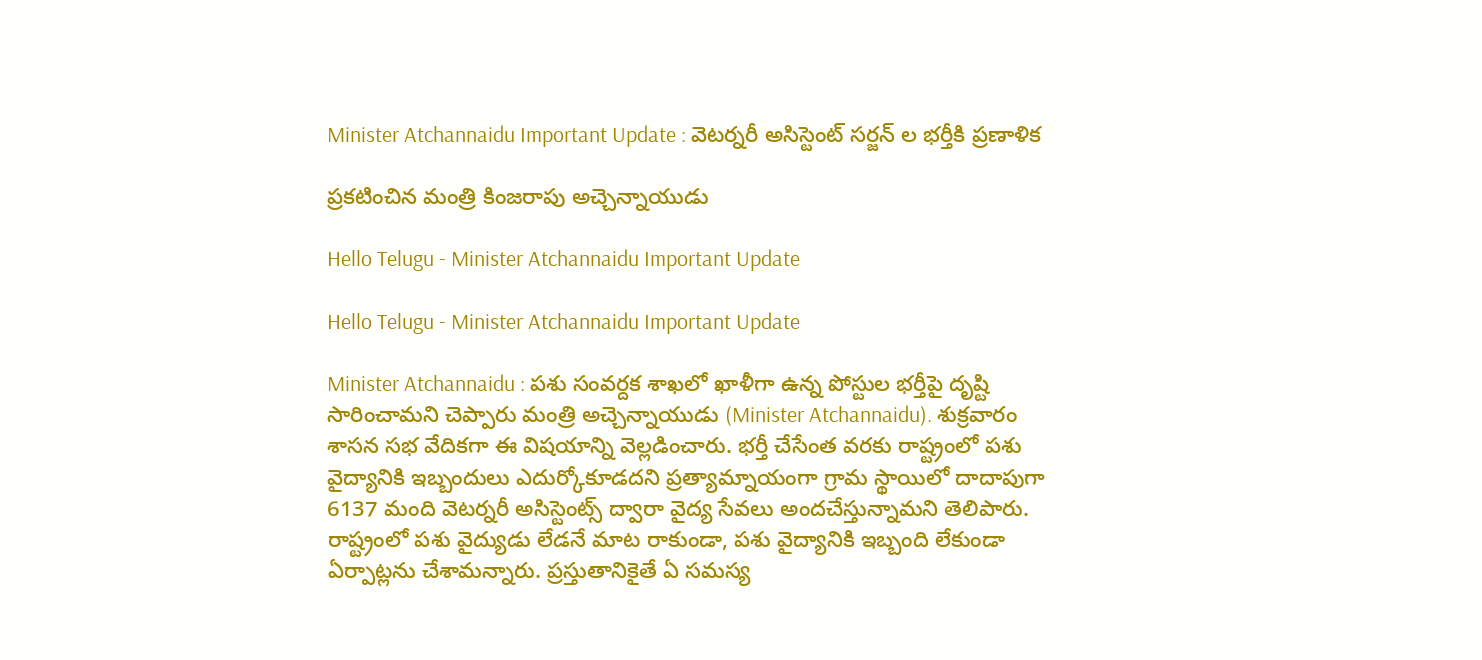Minister Atchannaidu Important Update : వెట‌ర్న‌రీ అసిస్టెంట్ స‌ర్జ‌న్ ల భ‌ర్తీకి ప్ర‌ణాళిక‌

ప్ర‌క‌టించిన మంత్రి కింజ‌రాపు అచ్చెన్నాయుడు

Hello Telugu - Minister Atchannaidu Important Update

Hello Telugu - Minister Atchannaidu Important Update

Minister Atchannaidu : ప‌శు సంవ‌ర్ద‌క శాఖ‌లో ఖాళీగా ఉన్న పోస్టుల భ‌ర్తీపై దృష్టి సారించామ‌ని చెప్పారు మంత్రి అచ్చెన్నాయుడు (Minister Atchannaidu). శుక్ర‌వారం శాస‌న స‌భ వేదిక‌గా ఈ విష‌యాన్ని వెల్ల‌డించారు. భ‌ర్తీ చేసేంత వ‌ర‌కు రాష్ట్రంలో ప‌శు వైద్యానికి ఇబ్బందులు ఎదుర్కోకూడ‌ద‌ని ప్రత్యామ్నాయంగా గ్రామ స్థాయిలో దాదాపుగా 6137 మంది వెట‌ర్నరీ అసిస్టెంట్స్ ద్వారా వైద్య సేవ‌లు అంద‌చేస్తున్నామ‌ని తెలిపారు. రాష్ట్రంలో ప‌శు వైద్యుడు లేడనే మాట రాకుండా, పశు వైద్యానికి ఇబ్బంది లేకుండా ఏర్పాట్లను చేశామ‌న్నారు. ప్రస్తుతానికైతే ఏ సమస్య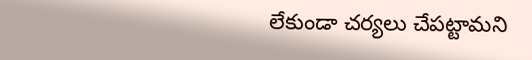లేకుండా చ‌ర్య‌లు చేప‌ట్టామ‌ని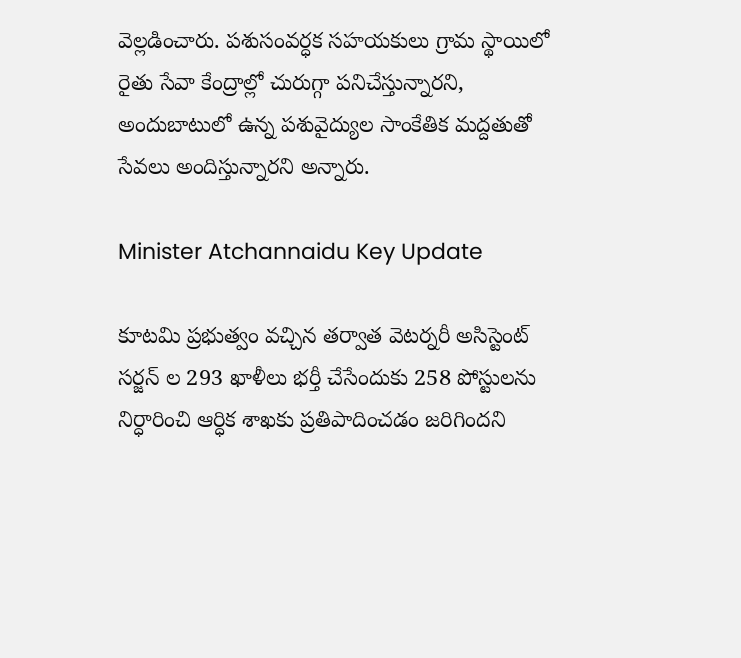వెల్ల‌డించారు. ప‌శుసంవ‌ర్ధ‌క స‌హ‌యకులు గ్రామ స్థాయిలో రైతు సేవా కేంద్రాల్లో చురుగ్గా పనిచేస్తున్నారని, అందుబాటులో ఉన్న పశువైద్యుల సాంకేతిక మద్దతుతో సేవలు అందిస్తున్నారని అన్నారు.

Minister Atchannaidu Key Update

కూట‌మి ప్ర‌భుత్వం వచ్చిన తర్వాత వెట‌ర్న‌రీ అసిస్టెంట్ స‌ర్జ‌న్ ల 293 ఖాళీలు భ‌ర్తీ చేసేందుకు 258 పోస్టులను నిర్ధారించి ఆర్ధిక శాఖ‌కు ప్ర‌తిపాదించ‌డం జ‌రిగిందని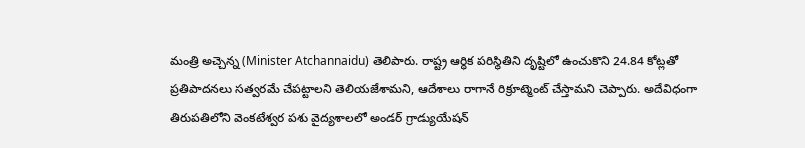మంత్రి అచ్చెన్న (Minister Atchannaidu) తెలిపారు. రాష్ట్ర‌ ఆర్ధిక ప‌రిస్థితిని దృష్టిలో ఉంచుకొని 24.84 కోట్ల‌తో ప్ర‌తిపాద‌న‌లు సత్వ‌ర‌మే చేప‌ట్టాల‌ని తెలియ‌జేశామని, ఆదేశాలు రాగానే రిక్రూట్మెంట్ చేస్తామ‌ని చెప్పారు. అదేవిధంగా తిరుపతిలోని వెంకటేశ్వర పశు వైద్యశాలలో అండర్ గ్రాడ్యుయేష‌న్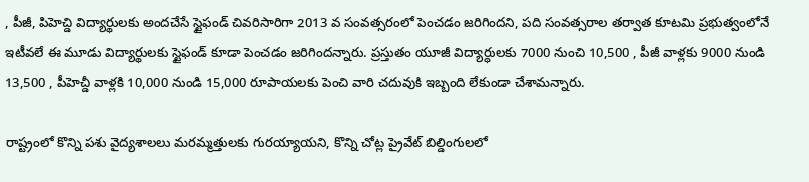, పీజీ, పిహెచ్డి విద్యార్థులకు అంద‌చేసే స్టైఫండ్ చివరిసారిగా 2013 వ సంవత్సరంలో పెంచడం జ‌రిగింద‌ని, పది సంవత్సరాల తర్వాత కూట‌మి ప్ర‌భుత్వంలోనే ఇటీవ‌లే ఈ మూడు విద్యార్థులకు స్టైఫండ్ కూడా పెంచడం జరిగిందన్నారు. ప్ర‌స్తుతం యూజీ విద్యార్ధుల‌కు 7000 నుంచి 10,500 , పీజీ వాళ్ల‌కు 9000 నుండి 13,500 , పీహెచ్డీ వాళ్ల‌కి 10,000 నుండి 15,000 రూపాయ‌ల‌కు పెంచి వారి చ‌దువుకి ఇబ్బంది లేకుండా చేశామ‌న్నారు.

రాష్ట్రంలో కొన్ని ప‌శు వైద్య‌శాల‌లు మ‌ర‌మ్మ‌త్తులకు గుర‌య్యాయ‌ని, కొన్ని చోట్ల ప్రైవేట్ బిల్డింగుల‌లో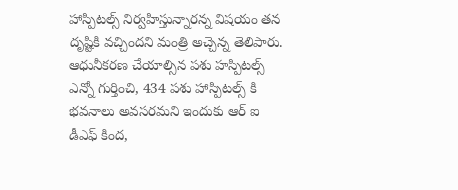హాస్పిట‌ల్స్ నిర్వ‌హిస్తున్నారన్న విష‌యం త‌న దృష్టికి వ‌చ్చింద‌ని మంత్రి అచ్చెన్న తెలిపారు. ఆధునీక‌ర‌ణ చేయాల్సిన ప‌శు హ‌స్పిట‌ల్స్ ఎన్నో గుర్తించి, 434 ప‌శు హాస్పిట‌ల్స్ కి భ‌వ‌నాలు అవ‌స‌ర‌మ‌ని ఇందుకు ఆర్ ఐ డీఎఫ్ కింద‌,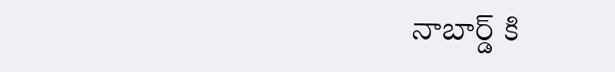నాబార్డ్ కి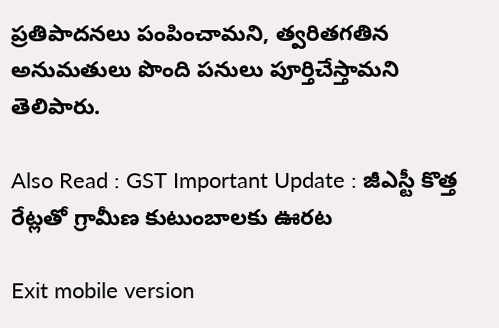ప్ర‌తిపాద‌న‌లు పంపించామ‌ని, త్వ‌రిత‌గతిన అనుమ‌తులు పొంది పనులు పూర్తిచేస్తామ‌ని తెలిపారు.

Also Read : GST Important Update : జీఎస్టీ కొత్త రేట్లతో గ్రామీణ కుటుంబాలకు ఊరట

Exit mobile version